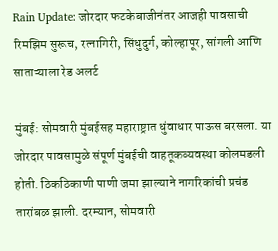Rain Update: जोरदार फटकेबाजीनंतर आजही पावसाची रिमझिम सुरूच, रत्नागिरी, सिंधुदुर्ग, कोल्हापूर, सांगली आणि साताऱ्याला रेड अलर्ट

मुंबई: सोमवारी मुंबईसह महाराष्ट्रात धुंवाधार पाऊस बरसला. या जोरदार पावसामुळे संपूर्ण मुंबईची वाहतूकव्यवस्था कोलमडली होती. ठिकठिकाणी पाणी जमा झाल्याने नागरिकांची प्रचंड तारांबळ झाली. दरम्यान, सोमवारी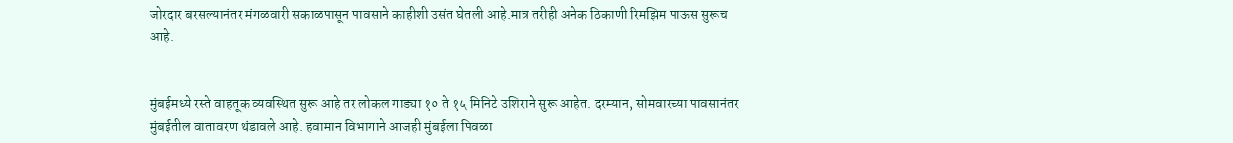जोरदार बरसल्यानंतर मंगळवारी सकाळपासून पावसाने काहीशी उसंत घेतली आहे.मात्र तरीही अनेक ठिकाणी रिमझिम पाऊस सुरूच आहे.


मुंबईमध्ये रस्ते वाहतूक व्यवस्थित सुरू आहे तर लोकल गाड्या १० ते १५ मिनिटे उशिराने सुरू आहेत. दरम्यान, सोमवारच्या पावसानंतर मुंबईतील वातावरण थंडावले आहे. हवामान विभागाने आजही मुंबईला पिवळा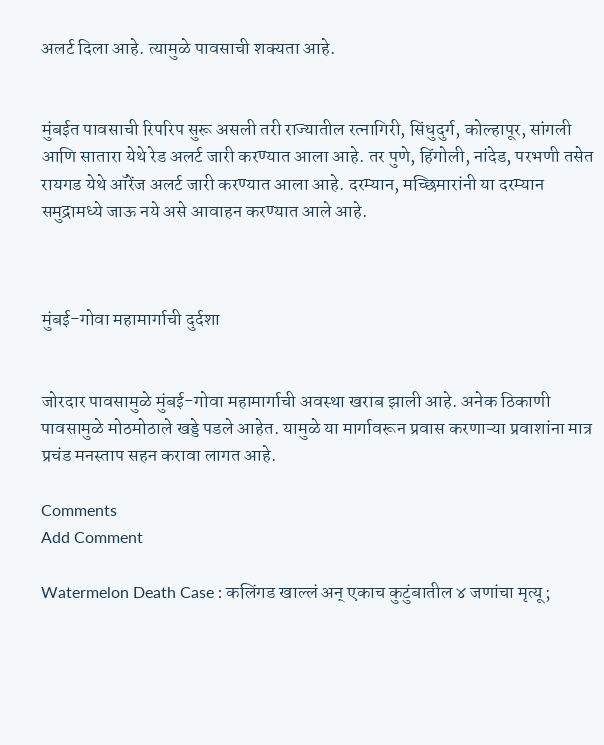अलर्ट दिला आहे. त्यामुळे पावसाची शक्यता आहे.


मुंबईत पावसाची रिपरिप सुरू असली तरी राज्यातील रत्नागिरी, सिंधुदुर्ग, कोल्हापूर, सांगली आणि सातारा येथे रेड अलर्ट जारी करण्यात आला आहे. तर पुणे, हिंगोली, नांदेड, परभणी तसेत रायगड येथे ऑरेंज अलर्ट जारी करण्यात आला आहे. दरम्यान, मच्छिमारांनी या दरम्यान समुद्रामध्ये जाऊ नये असे आवाहन करण्यात आले आहे.



मुंबई-गोवा महामार्गाची दुर्दशा


जोरदार पावसामुळे मुंबई-गोवा महामार्गाची अवस्था खराब झाली आहे. अनेक ठिकाणी पावसामुळे मोठमोठाले खड्डे पडले आहेत. यामुळे या मार्गावरून प्रवास करणाऱ्या प्रवाशांना मात्र प्रचंड मनस्ताप सहन करावा लागत आहे.

Comments
Add Comment

Watermelon Death Case : कलिंगड खाल्लं अन् एकाच कुटुंबातील ४ जणांचा मृत्यू;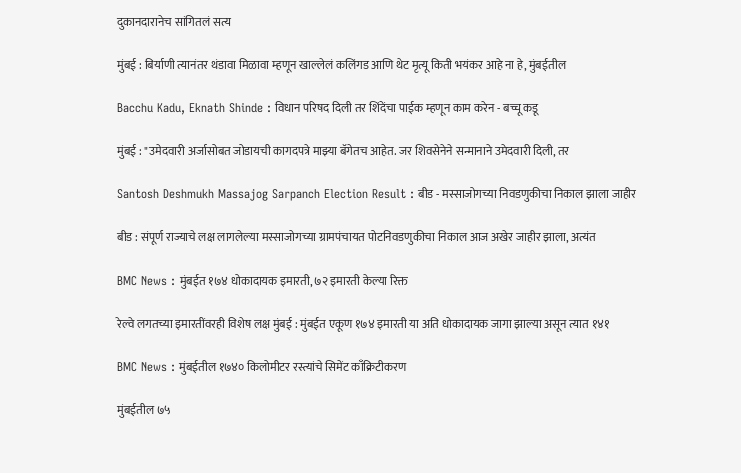दुकानदारानेच सांगितलं सत्य

मुंबई : बिर्याणी त्यानंतर थंडावा मिळावा म्हणून खाल्लेलं कलिंगड आणि थेट मृत्यू किती भयंकर आहे ना हे, मुंबईतील

Bacchu Kadu, Eknath Shinde : विधान परिषद दिली तर शिंदेंचा पाईक म्हणून काम करेन - बच्चू कडू

मुंबई : "उमेदवारी अर्जासोबत जोडायची कागदपत्रे माझ्या बॅगेतच आहेत. जर शिवसेनेने सन्मानाने उमेदवारी दिली, तर

Santosh Deshmukh Massajog Sarpanch Election Result : बीड - मस्साजोगच्या निवडणुकीचा निकाल झाला जाहीर

बीड : संपूर्ण राज्याचे लक्ष लागलेल्या मस्साजोगच्या ग्रामपंचायत पोटनिवडणुकीचा निकाल आज अखेर जाहीर झाला, अत्यंत

BMC News : मुंबईत १७४ धोकादायक इमारती, ७२ इमारती केल्या रिक्त

रेल्वे लगतच्या इमारतींवरही विशेष लक्ष मुंबई : मुंबईत एकूण १७४ इमारती या अति धोकादायक जागा झाल्या असून त्यात १४१

BMC News : मुंबईतील १७४० किलोमीटर रस्त्यांचे सिमेंट काँक्रिटीकरण

मुंबईतील ७५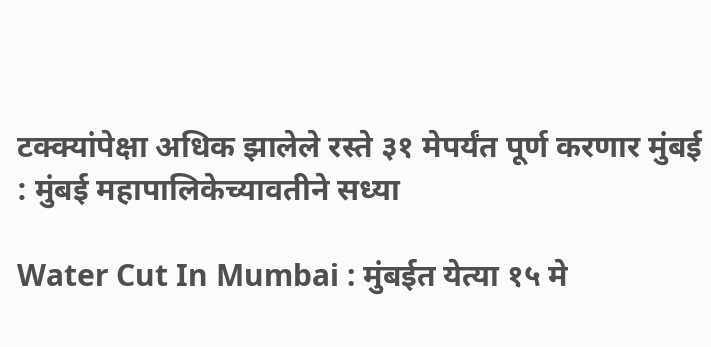टक्क्यांपेक्षा अधिक झालेले रस्ते ३१ मेपर्यंत पूर्ण करणार मुंबई : मुंबई महापालिकेच्यावतीने सध्या

Water Cut In Mumbai : मुंबईत येत्या १५ मे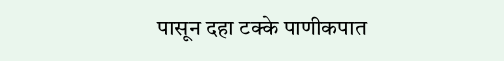पासून दहा टक्के पाणीकपात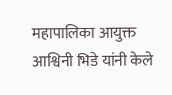महापालिका आयुक्त आश्विनी भिडे यांनी केले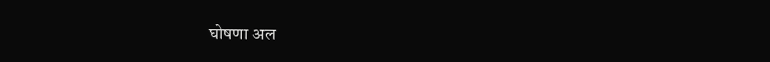घोषणा अल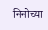निनोच्या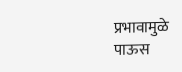प्रभावामुळे पाऊस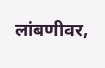लांबणीवर,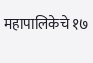महापालिकेचे १७